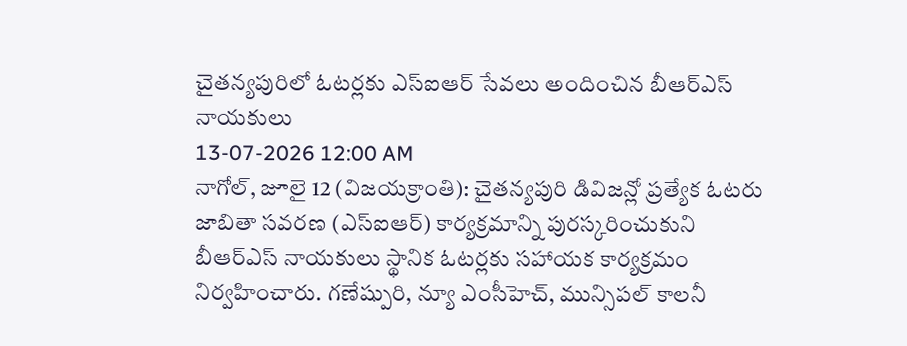చైతన్యపురిలో ఓటర్లకు ఎస్ఐఆర్ సేవలు అందించిన బీఆర్ఎస్ నాయకులు
13-07-2026 12:00 AM
నాగోల్, జూలై 12 (విజయక్రాంతి): చైతన్యపురి డివిజన్లో ప్రత్యేక ఓటరు జాబితా సవరణ (ఎస్ఐఆర్) కార్యక్రమాన్ని పురస్కరించుకుని బీఆర్ఎస్ నాయకులు స్థానిక ఓటర్లకు సహాయక కార్యక్రమం నిర్వహించారు. గణేష్పురి, న్యూ ఎంసీహెచ్, మున్సిపల్ కాలనీ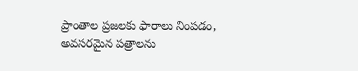ప్రాంతాల ప్రజలకు ఫారాలు నింపడం, అవసరమైన పత్రాలను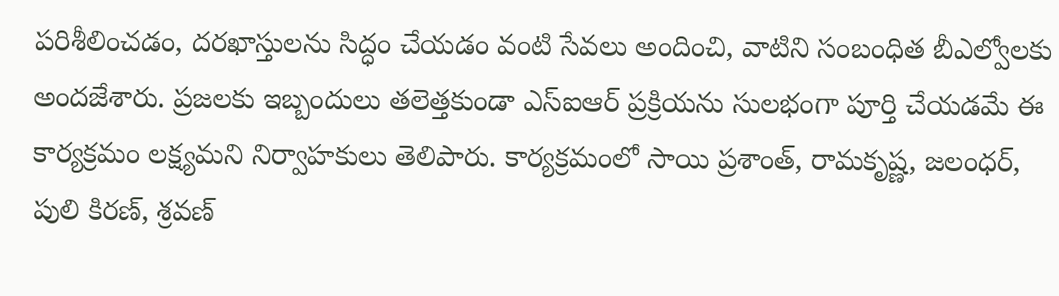పరిశీలించడం, దరఖాస్తులను సిద్ధం చేయడం వంటి సేవలు అందించి, వాటిని సంబంధిత బీఎల్వోలకు అందజేశారు. ప్రజలకు ఇబ్బందులు తలెత్తకుండా ఎస్ఐఆర్ ప్రక్రియను సులభంగా పూర్తి చేయడమే ఈ కార్యక్రమం లక్ష్యమని నిర్వాహకులు తెలిపారు. కార్యక్రమంలో సాయి ప్రశాంత్, రామకృష్ణ, జలంధర్, పులి కిరణ్, శ్రవణ్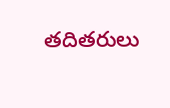తదితరులు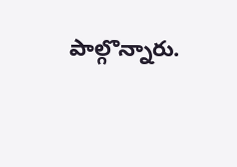పాల్గొన్నారు.